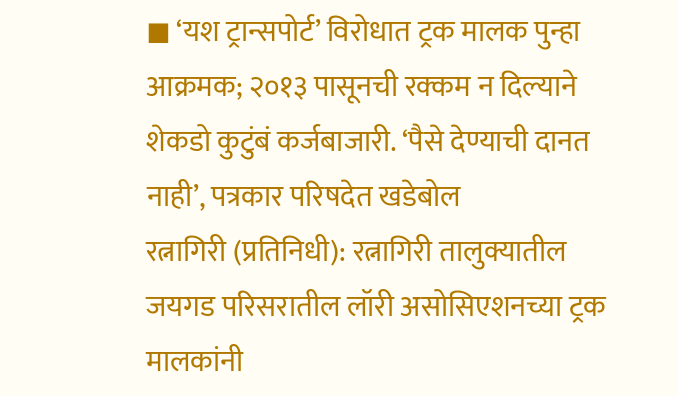◼ ‘यश ट्रान्सपोर्ट’ विरोधात ट्रक मालक पुन्हा आक्रमक; २०१३ पासूनची रक्कम न दिल्याने शेकडो कुटुंबं कर्जबाजारी. ‘पैसे देण्याची दानत नाही’, पत्रकार परिषदेत खडेबोल
रत्नागिरी (प्रतिनिधी): रत्नागिरी तालुक्यातील जयगड परिसरातील लॉरी असोसिएशनच्या ट्रक मालकांनी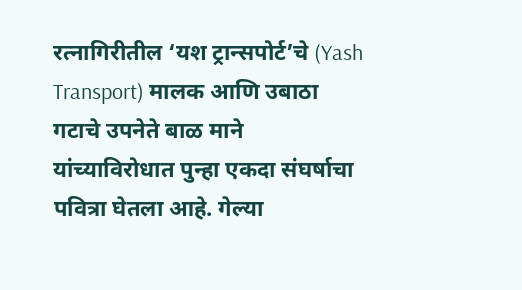रत्नागिरीतील ‘यश ट्रान्सपोर्ट’चे (Yash Transport) मालक आणि उबाठा गटाचे उपनेते बाळ माने यांच्याविरोधात पुन्हा एकदा संघर्षाचा पवित्रा घेतला आहे. गेल्या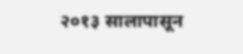२०१३ सालापासून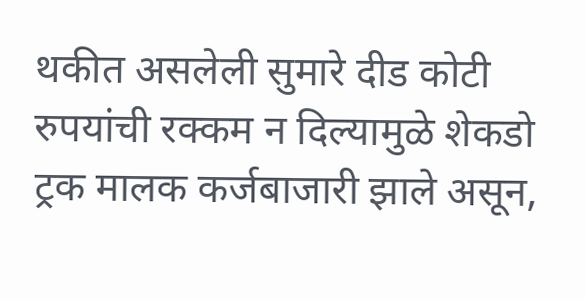थकीत असलेली सुमारे दीड कोटी रुपयांची रक्कम न दिल्यामुळे शेकडो ट्रक मालक कर्जबाजारी झाले असून,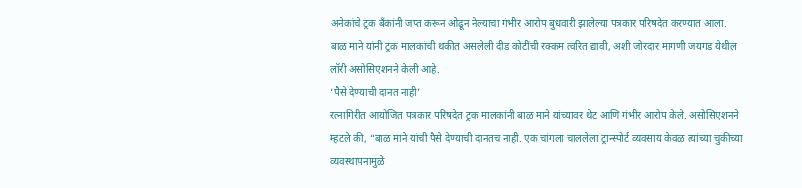अनेकांचे ट्रक बँकांनी जप्त करून ओढून नेल्याचा गंभीर आरोप बुधवारी झालेल्या पत्रकार परिषदेत करण्यात आला.
बाळ माने यांनी ट्रक मालकांची थकीत असलेली दीड कोटींची रक्कम त्वरित द्यावी, अशी जोरदार मागणी जयगड येथील लॉरी असोसिएशनने केली आहे.
‘पैसे देण्याची दानत नाही’
रत्नागिरीत आयोजित पत्रकार परिषदेत ट्रक मालकांनी बाळ माने यांच्यावर थेट आणि गंभीर आरोप केले. असोसिएशनने म्हटले की, “बाळ माने यांची पैसे देण्याची दानतच नाही. एक चांगला चाललेला ट्रान्स्पोर्ट व्यवसाय केवळ त्यांच्या चुकीच्या व्यवस्थापनामुळे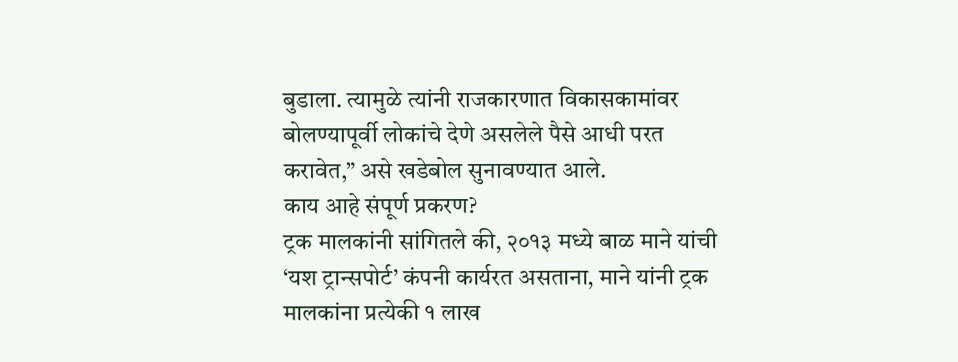बुडाला. त्यामुळे त्यांनी राजकारणात विकासकामांवर बोलण्यापूर्वी लोकांचे देणे असलेले पैसे आधी परत करावेत,” असे खडेबोल सुनावण्यात आले.
काय आहे संपूर्ण प्रकरण?
ट्रक मालकांनी सांगितले की, २०१३ मध्ये बाळ माने यांची ‘यश ट्रान्सपोर्ट’ कंपनी कार्यरत असताना, माने यांनी ट्रक मालकांना प्रत्येकी १ लाख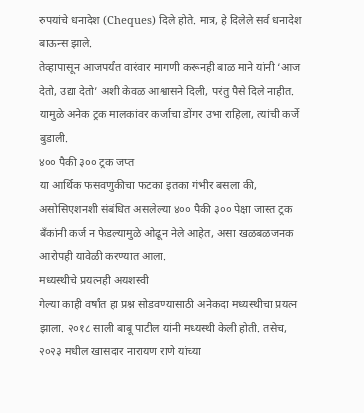रुपयांचे धनादेश (Cheques) दिले होते. मात्र, हे दिलेले सर्व धनादेश बाऊन्स झाले.
तेव्हापासून आजपर्यंत वारंवार मागणी करूनही बाळ माने यांनी ‘आज देतो, उद्या देतो’ अशी केवळ आश्वासने दिली, परंतु पैसे दिले नाहीत. यामुळे अनेक ट्रक मालकांवर कर्जाचा डोंगर उभा राहिला, त्यांची कर्जे बुडाली.
४०० पैकी ३०० ट्रक जप्त
या आर्थिक फसवणुकीचा फटका इतका गंभीर बसला की, असोसिएशनशी संबंधित असलेल्या ४०० पैकी ३०० पेक्षा जास्त ट्रक बँकांनी कर्ज न फेडल्यामुळे ओढून नेले आहेत, असा खळबळजनक आरोपही यावेळी करण्यात आला.
मध्यस्थीचे प्रयत्नही अयशस्वी
गेल्या काही वर्षांत हा प्रश्न सोडवण्यासाठी अनेकदा मध्यस्थीचा प्रयत्न झाला. २०१८ साली बाबू पाटील यांनी मध्यस्थी केली होती. तसेच, २०२३ मधील खासदार नारायण राणे यांच्या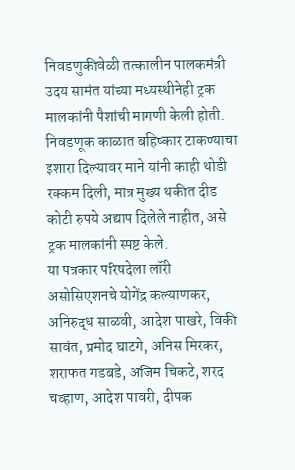निवडणुकीवेळी तत्कालीन पालकमंत्री उदय सामंत यांच्या मध्यस्थीनेही ट्रक मालकांनी पैशांची मागणी केली होती. निवडणूक काळात बहिष्कार टाकण्याचा इशारा दिल्यावर माने यांनी काही थोडी रक्कम दिली, मात्र मुख्य थकीत दीड कोटी रुपये अद्याप दिलेले नाहीत, असे ट्रक मालकांनी स्पष्ट केले.
या पत्रकार परिषदेला लॉरी असोसिएशनचे योगेंद्र कल्याणकर, अनिरुद्ध साळवी, आदेश पाखरे, विकी सावंत, प्रमोद घाटगे, अनिस मिरकर, शराफत गडबडे, अजिम चिकटे, शरद चव्हाण, आदेश पावरी, दीपक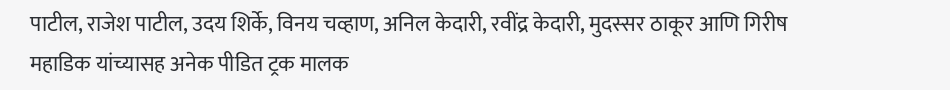पाटील, राजेश पाटील, उदय शिर्के, विनय चव्हाण, अनिल केदारी, रवींद्र केदारी, मुदस्सर ठाकूर आणि गिरीष महाडिक यांच्यासह अनेक पीडित ट्रक मालक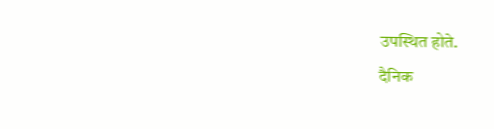उपस्थित होते.
दैनिक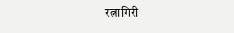रत्नागिरी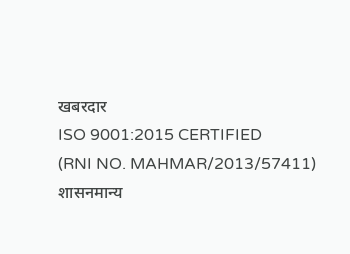खबरदार
ISO 9001:2015 CERTIFIED
(RNI NO. MAHMAR/2013/57411)
शासनमान्य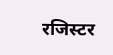रजिस्टर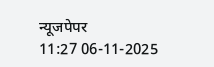न्यूजपेपर
11:27 06-11-2025